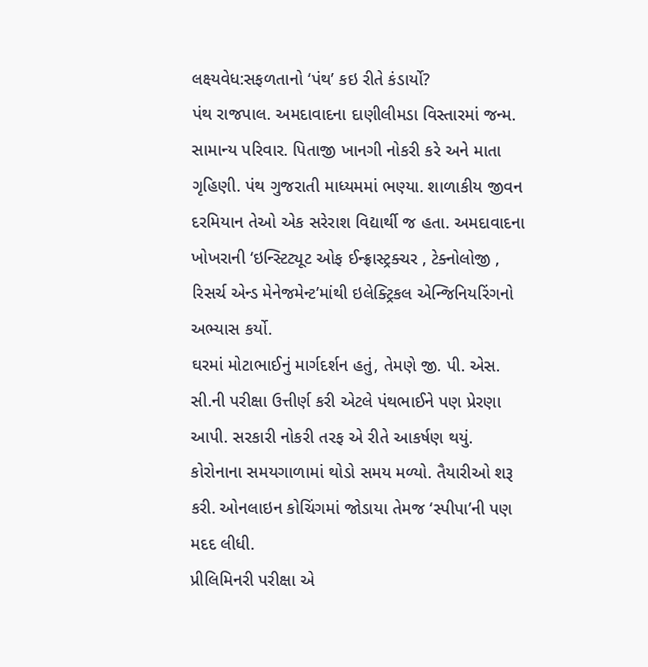લક્ષ્યવેધ:સફળતાનો ‘પંથ’ કઇ રીતે કંડાર્યો?
પંથ રાજપાલ. અમદાવાદના દાણીલીમડા વિસ્તારમાં જન્મ. સામાન્ય પરિવાર. પિતાજી ખાનગી નોકરી કરે અને માતા ગૃહિણી. પંથ ગુજરાતી માધ્યમમાં ભણ્યા. શાળાકીય જીવન દરમિયાન તેઓ એક સરેરાશ વિદ્યાર્થી જ હતા. અમદાવાદના ખોખરાની ‘ઇન્સ્ટિટ્યૂટ ઓફ ઈન્ફ્રાસ્ટ્રક્ચર , ટેક્નોલોજી , રિસર્ચ એન્ડ મેનેજમેન્ટ’માંથી ઇલેક્ટ્રિકલ એન્જિનિયરિંગનો અભ્યાસ કર્યો.
ઘરમાં મોટાભાઈનું માર્ગદર્શન હતું, તેમણે જી. પી. એસ. સી.ની પરીક્ષા ઉત્તીર્ણ કરી એટલે પંથભાઈને પણ પ્રેરણા આપી. સરકારી નોકરી તરફ એ રીતે આકર્ષણ થયું. કોરોનાના સમયગાળામાં થોડો સમય મળ્યો. તૈયારીઓ શરૂ કરી. ઓનલાઇન કોચિંગમાં જોડાયા તેમજ ‘સ્પીપા’ની પણ મદદ લીધી.
પ્રીલિમિનરી પરીક્ષા એ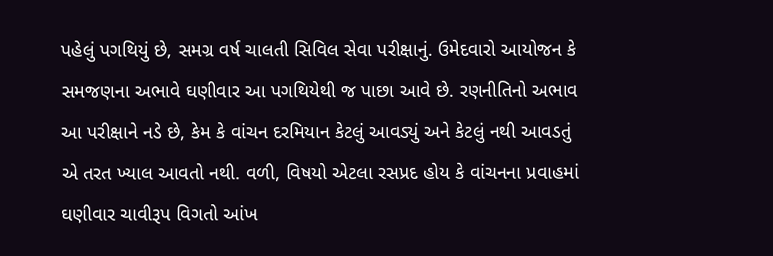પહેલું પગથિયું છે, સમગ્ર વર્ષ ચાલતી સિવિલ સેવા પરીક્ષાનું. ઉમેદવારો આયોજન કે સમજણના અભાવે ઘણીવાર આ પગથિયેથી જ પાછા આવે છે. રણનીતિનો અભાવ આ પરીક્ષાને નડે છે, કેમ કે વાંચન દરમિયાન કેટલું આવડ્યું અને કેટલું નથી આવડતું એ તરત ખ્યાલ આવતો નથી. વળી, વિષયો એટલા રસપ્રદ હોય કે વાંચનના પ્રવાહમાં ઘણીવાર ચાવીરૂપ વિગતો આંખ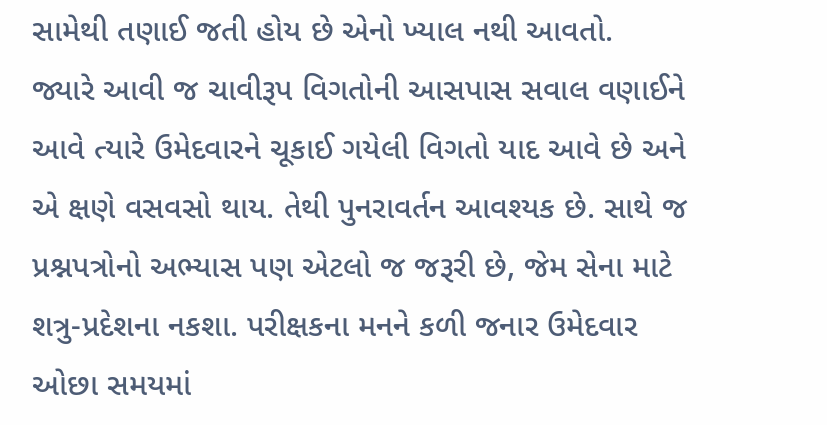સામેથી તણાઈ જતી હોય છે એનો ખ્યાલ નથી આવતો.
જ્યારે આવી જ ચાવીરૂપ વિગતોની આસપાસ સવાલ વણાઈને આવે ત્યારે ઉમેદવારને ચૂકાઈ ગયેલી વિગતો યાદ આવે છે અને એ ક્ષણે વસવસો થાય. તેથી પુનરાવર્તન આવશ્યક છે. સાથે જ પ્રશ્નપત્રોનો અભ્યાસ પણ એટલો જ જરૂરી છે, જેમ સેના માટે શત્રુ-પ્રદેશના નકશા. પરીક્ષકના મનને કળી જનાર ઉમેદવાર ઓછા સમયમાં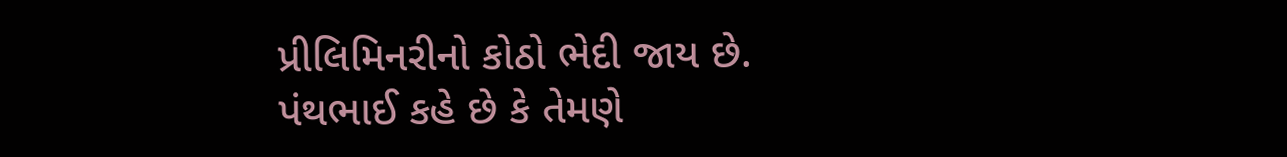પ્રીલિમિનરીનો કોઠો ભેદી જાય છે.
પંથભાઈ કહે છે કે તેમણે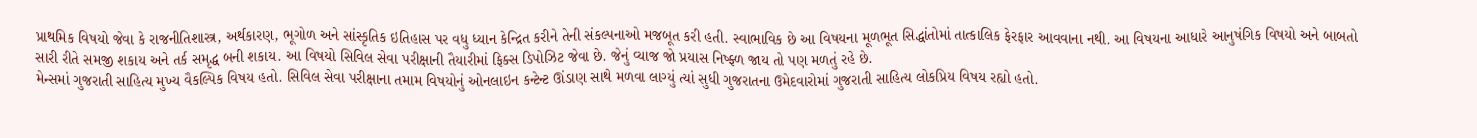પ્રાથમિક વિષયો જેવા કે રાજનીતિશાસ્ત્ર, અર્થકારણ, ભૂગોળ અને સાંસ્કૃતિક ઇતિહાસ પર વધુ ધ્યાન કેન્દ્રિત કરીને તેની સંકલ્પનાઓ મજબૂત કરી હતી. સ્વાભાવિક છે આ વિષયના મૂળભૂત સિદ્ધાંતોમાં તાત્કાલિક ફેરફાર આવવાના નથી. આ વિષયના આધારે આનુષંગિક વિષયો અને બાબતો સારી રીતે સમજી શકાય અને તર્ક સમૃદ્ધ બની શકાય. આ વિષયો સિવિલ સેવા પરીક્ષાની તૈયારીમાં ફિક્સ ડિપોઝિટ જેવા છે. જેનું વ્યાજ જો પ્રયાસ નિષ્ફ્ળ જાય તો પણ મળતું રહે છે.
મેન્સમાં ગુજરાતી સાહિત્ય મુખ્ય વૈકલ્પિક વિષય હતો. સિવિલ સેવા પરીક્ષાના તમામ વિષયોનું ઓનલાઇન કન્ટેન્ટ ઊંડાણ સાથે મળવા લાગ્યું ત્યાં સુધી ગુજરાતના ઉમેદવારોમાં ગુજરાતી સાહિત્ય લોકપ્રિય વિષય રહ્યો હતો.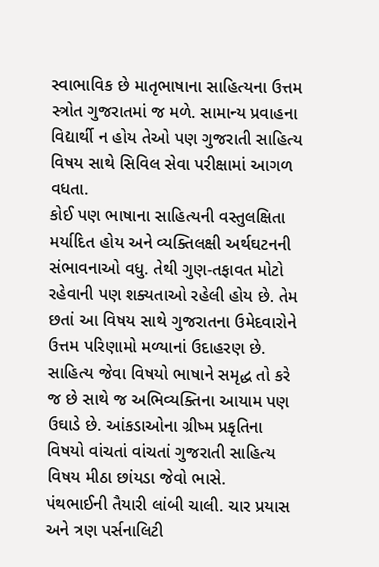સ્વાભાવિક છે માતૃભાષાના સાહિત્યના ઉત્તમ સ્ત્રોત ગુજરાતમાં જ મળે. સામાન્ય પ્રવાહના વિદ્યાર્થી ન હોય તેઓ પણ ગુજરાતી સાહિત્ય વિષય સાથે સિવિલ સેવા પરીક્ષામાં આગળ વધતા.
કોઈ પણ ભાષાના સાહિત્યની વસ્તુલક્ષિતા મર્યાદિત હોય અને વ્યક્તિલક્ષી અર્થઘટનની સંભાવનાઓ વધુ. તેથી ગુણ-તફાવત મોટો રહેવાની પણ શક્યતાઓ રહેલી હોય છે. તેમ છતાં આ વિષય સાથે ગુજરાતના ઉમેદવારોને ઉત્તમ પરિણામો મળ્યાનાં ઉદાહરણ છે. સાહિત્ય જેવા વિષયો ભાષાને સમૃદ્ધ તો કરે જ છે સાથે જ અભિવ્યક્તિના આયામ પણ ઉઘાડે છે. આંકડાઓના ગ્રીષ્મ પ્રકૃતિના વિષયો વાંચતાં વાંચતાં ગુજરાતી સાહિત્ય વિષય મીઠા છાંયડા જેવો ભાસે.
પંથભાઈની તૈયારી લાંબી ચાલી. ચાર પ્રયાસ અને ત્રણ પર્સનાલિટી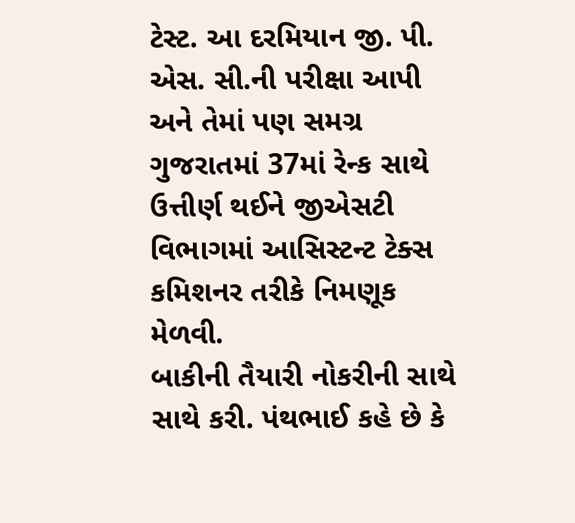ટેસ્ટ. આ દરમિયાન જી. પી. એસ. સી.ની પરીક્ષા આપી અને તેમાં પણ સમગ્ર ગુજરાતમાં 37માં રેન્ક સાથે ઉત્તીર્ણ થઈને જીએસટી વિભાગમાં આસિસ્ટન્ટ ટેક્સ કમિશનર તરીકે નિમણૂક મેળવી.
બાકીની તૈયારી નોકરીની સાથે સાથે કરી. પંથભાઈ કહે છે કે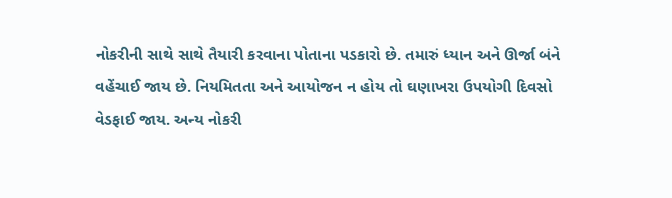નોકરીની સાથે સાથે તૈયારી કરવાના પોતાના પડકારો છે. તમારું ધ્યાન અને ઊર્જા બંને વહેંચાઈ જાય છે. નિયમિતતા અને આયોજન ન હોય તો ઘણાખરા ઉપયોગી દિવસો વેડફાઈ જાય. અન્ય નોકરી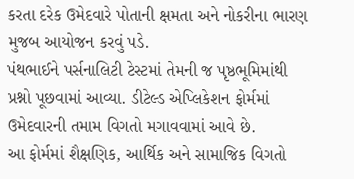કરતા દરેક ઉમેદવારે પોતાની ક્ષમતા અને નોકરીના ભારણ મુજબ આયોજન કરવું પડે.
પંથભાઈને પર્સનાલિટી ટેસ્ટમાં તેમની જ પૃષ્ઠભૂમિમાંથી પ્રશ્નો પૂછવામાં આવ્યા. ડીટેલ્ડ એપ્લિકેશન ફોર્મમાં ઉમેદવારની તમામ વિગતો મગાવવામાં આવે છે.
આ ફોર્મમાં શૈક્ષણિક, આર્થિક અને સામાજિક વિગતો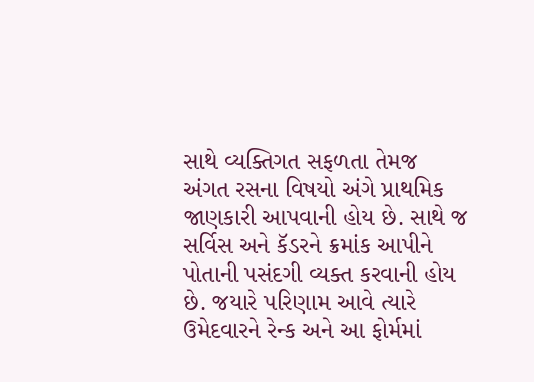સાથે વ્યક્તિગત સફળતા તેમજ અંગત રસના વિષયો અંગે પ્રાથમિક જાણકારી આપવાની હોય છે. સાથે જ સર્વિસ અને કૅડરને ક્રમાંક આપીને પોતાની પસંદગી વ્યક્ત કરવાની હોય છે. જયારે પરિણામ આવે ત્યારે ઉમેદવારને રેન્ક અને આ ફોર્મમાં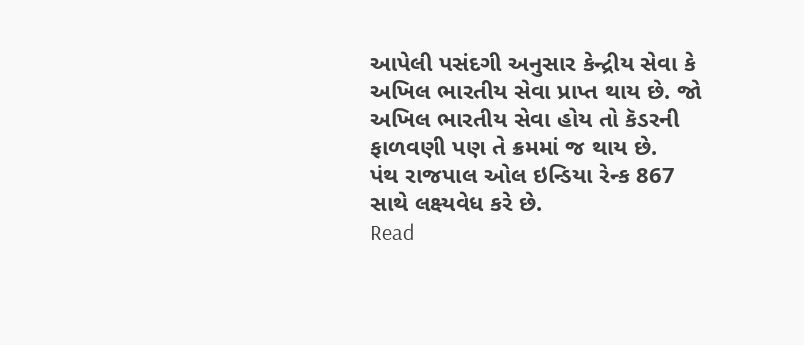આપેલી પસંદગી અનુસાર કેન્દ્રીય સેવા કે અખિલ ભારતીય સેવા પ્રાપ્ત થાય છે. જો અખિલ ભારતીય સેવા હોય તો કૅડરની ફાળવણી પણ તે ક્રમમાં જ થાય છે.
પંથ રાજપાલ ઓલ ઇન્ડિયા રેન્ક 867 સાથે લક્ષ્યવેધ કરે છે.
Read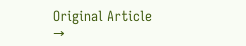Original Article →